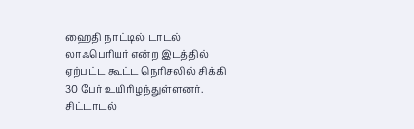ஹைதி நாட்டில் டாடல் லாஃபெரியர் என்ற இடத்தில் ஏற்பட்ட கூட்ட நெரிசலில் சிக்கி 30 பேர் உயிரிழந்துள்ளனர். சிட்டாடல்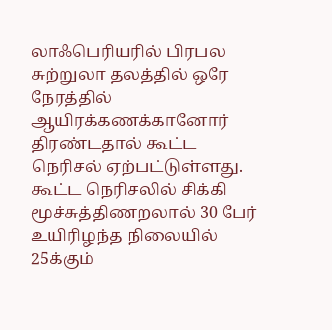லாஃபெரியரில் பிரபல சுற்றுலா தலத்தில் ஒரே நேரத்தில் ஆயிரக்கணக்கானோர் திரண்டதால் கூட்ட நெரிசல் ஏற்பட்டுள்ளது. கூட்ட நெரிசலில் சிக்கி மூச்சுத்திணறலால் 30 பேர் உயிரிழந்த நிலையில் 25க்கும்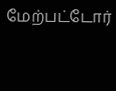மேற்பட்டோர்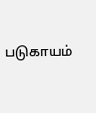படுகாயம்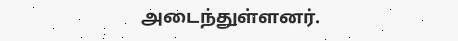அடைந்துள்ளனர்.